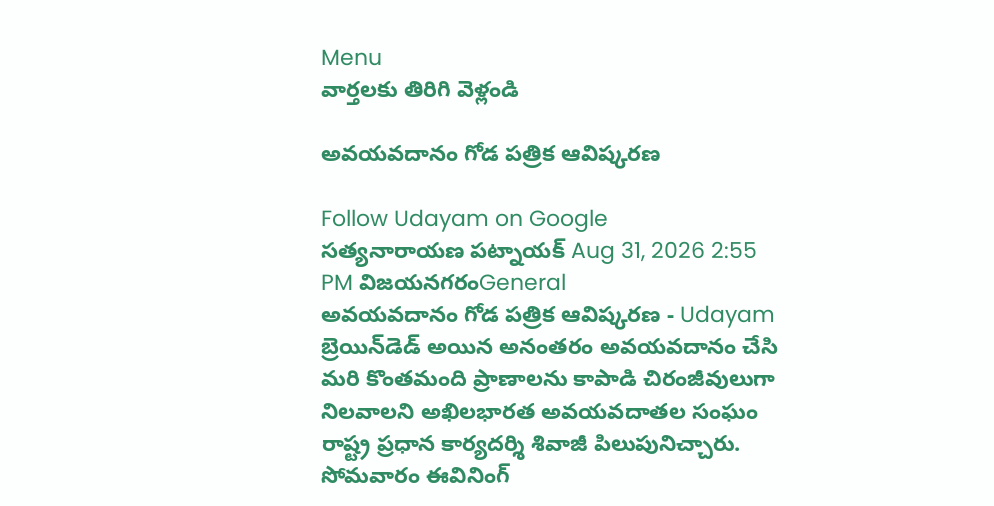Menu
వార్తలకు తిరిగి వెళ్లండి

అవయవదానం గోడ పత్రిక ఆవిష్కరణ

Follow Udayam on Google
సత్యనారాయణ పట్నాయక్ Aug 31, 2026 2:55 PM విజయనగరంGeneral
అవయవదానం గోడ పత్రిక ఆవిష్కరణ - Udayam
బ్రెయిన్‌డెడ్‌ అయిన అనంతరం అవయవదానం చేసి మరి కొంతమంది ప్రాణాలను కాపాడి చిరంజీవులుగా నిలవాలని అఖిలభారత అవయవదాతల సంఘం రాష్ట్ర ప్రధాన కార్యదర్శి శివాజీ పిలుపునిచ్చారు. సోమవారం ఈవినింగ్‌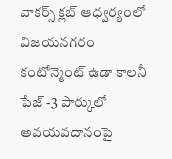వాకర్స్‌ క్లబ్‌ ఆధ్వర్యంలో విజయనగరం కంటోన్మెంట్‌ ఉడా కాలనీ పేజ్ -3 పార్కులో అవయవదానంపై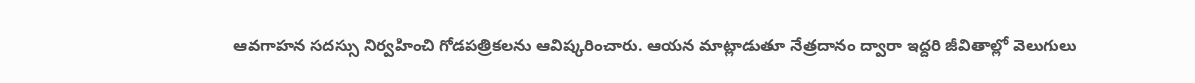ఆవగాహన సదస్సు నిర్వహించి గోడపత్రికలను ఆవిష్కరించారు. ఆయన మాట్లాడుతూ నేత్రదానం ద్వారా ఇద్దరి జీవితాల్లో వెలుగులు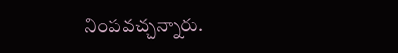నింపవచ్చన్నారు.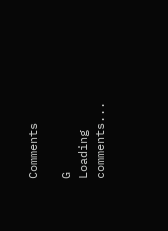Comments

G
Loading comments...